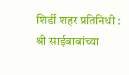शिर्डी शहर प्रतिनिधी :
श्री साईबाबांच्या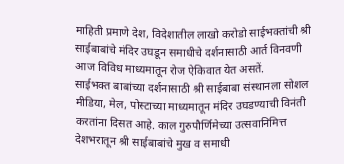माहिती प्रमाणे देश, विदेशातील लाखो करोडो साईभक्तांची श्री साईबाबांचे मंदिर उघडून समाधीचे दर्शनासाठी आर्त विनवणी आज विविध माध्यमातून रोज ऐकिवात येत असतें.
साईभक्त बाबांच्या दर्शनासाठी श्री साईबाबा संस्थानला सोशल मीडिया, मेल, पोस्टाच्या माध्यमातून मंदिर उघडण्याची विनंती करतांना दिसत आहे. काल गुरुपौर्णिमेच्या उत्सवानिमित्त देशभरातून श्री साईबाबांचे मुख व समाधी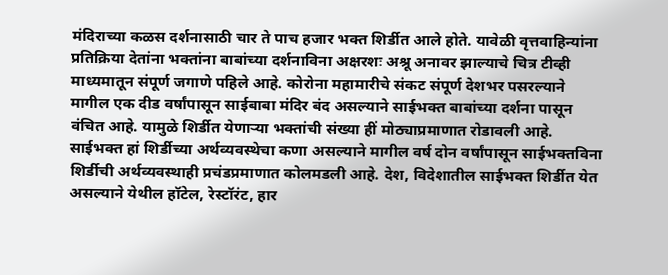मंदिराच्या कळस दर्शनासाठी चार ते पाच हजार भक्त शिर्डीत आले होते. यावेळी वृत्तवाहिन्यांना प्रतिक्रिया देतांना भक्तांना बाबांच्या दर्शनाविना अक्षरशः अश्रू अनावर झाल्याचे चित्र टीव्ही माध्यमातून संपूर्ण जगाणे पहिले आहे. कोरोना महामारीचे संकट संपूर्ण देशभर पसरल्याने मागील एक दीड वर्षांपासून साईबाबा मंदिर बंद असल्याने साईभक्त बाबांच्या दर्शना पासून वंचित आहे. यामुळे शिर्डीत येणाऱ्या भक्तांची संख्या हीं मोठ्याप्रमाणात रोडावली आहे.
साईभक्त हां शिर्डीच्या अर्थव्यवस्थेचा कणा असल्याने मागील वर्ष दोन वर्षांपासून साईभक्तविना शिर्डीची अर्थव्यवस्थाही प्रचंडप्रमाणात कोलमडली आहे. देश, विदेशातील साईभक्त शिर्डीत येत असल्याने येथील हॉटेल, रेस्टॉरंट, हार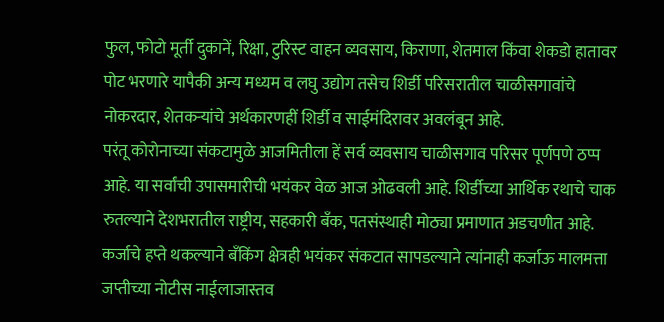फुल, फोटो मूर्ती दुकानें, रिक्षा, टुरिस्ट वाहन व्यवसाय, किराणा, शेतमाल किंवा शेकडो हातावर पोट भरणारे यापैकी अन्य मध्यम व लघु उद्योग तसेच शिर्डी परिसरातील चाळीसगावांचे नोकरदार, शेतकऱ्यांचे अर्थकारणहीं शिर्डी व साईमंदिरावर अवलंबून आहे.
परंतू कोरोनाच्या संकटामुळे आजमितीला हें सर्व व्यवसाय चाळीसगाव परिसर पूर्णपणे ठप्प आहे. या सर्वांची उपासमारीची भयंकर वेळ आज ओढवली आहे. शिर्डीच्या आर्थिक रथाचे चाक रुतल्याने देशभरातील राष्ट्रीय, सहकारी बँक, पतसंस्थाही मोठ्या प्रमाणात अडचणीत आहे. कर्जाचे हप्ते थकल्याने बँकिंग क्षेत्रही भयंकर संकटात सापडल्याने त्यांनाही कर्जाऊ मालमत्ता जप्तीच्या नोटीस नाईलाजास्तव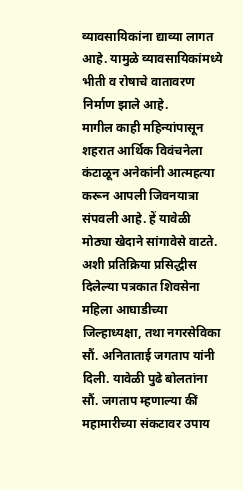व्यावसायिकांना द्याव्या लागत आहे. यामुळे व्यावसायिकांमध्ये भीती व रोषाचे वातावरण निर्माण झाले आहे.
मागील काही महिन्यांपासून शहरात आर्थिक विवंचनेला कंटाळून अनेकांनी आत्महत्या करून आपली जिवनयात्रा संपवली आहे. हें यावेळी मोठ्या खेदाने सांगावेसे वाटते. अशी प्रतिक्रिया प्रसिद्धीस दिलेल्या पत्रकात शिवसेना महिला आघाडीच्या जिल्हाध्यक्षा, तथा नगरसेविका सौं. अनिताताई जगताप यांनी दिली. यावेळी पुढे बोलतांना सौं. जगताप म्हणाल्या कीं महामारीच्या संकटावर उपाय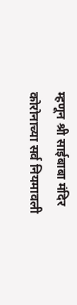म्हणून श्री साईबाबा मंदिर कोरोनाच्या सर्व नियमावली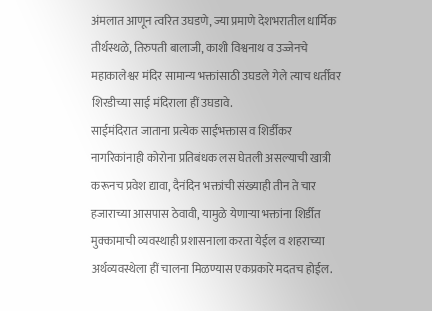अंमलात आणून त्वरित उघडणे, ज्या प्रमाणे देशभरातील धार्मिक तीर्थस्थळे, तिरुपती बालाजी, काशी विश्वनाथ व उज्जेनचे महाकालेश्वर मंदिर सामान्य भक्तांसाठी उघडले गेले त्याच धर्तीवर शिरडीच्या साई मंदिराला हीं उघडावे.
साईमंदिरात जाताना प्रत्येक साईभक्तास व शिर्डीकर नागरिकांनाही कोरोना प्रतिबंधक लस घेतली असल्याची खात्री करूनच प्रवेश द्यावा, दैनंदिन भक्तांची संख्याही तीन ते चार हजाराच्या आसपास ठेवावी, यामुळे येणाऱ्या भक्तांना शिर्डीत मुक्कामाची व्यवस्थाही प्रशासनाला करता येईल व शहराच्या अर्थव्यवस्थेला हीं चालना मिळण्यास एकप्रकारे मदतच होईल.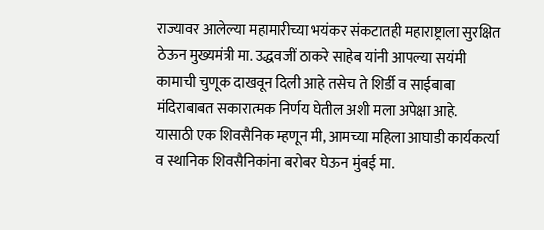राज्यावर आलेल्या महामारीच्या भयंकर संकटातही महाराष्ट्राला सुरक्षित ठेऊन मुख्यमंत्री मा. उद्धवजीं ठाकरे साहेब यांनी आपल्या सयंमी कामाची चुणूक दाखवून दिली आहे तसेच ते शिर्डी व साईबाबा मंदिराबाबत सकारात्मक निर्णय घेतील अशी मला अपेक्षा आहे.
यासाठी एक शिवसैनिक म्हणून मी, आमच्या महिला आघाडी कार्यकर्त्या व स्थानिक शिवसैनिकांना बरोबर घेऊन मुंबई मा.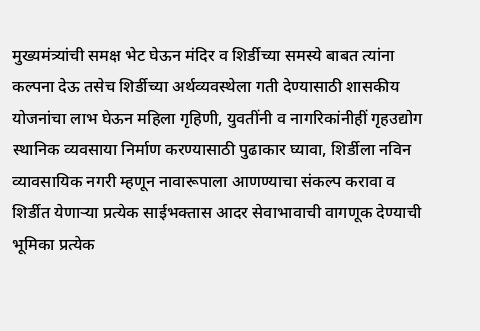मुख्यमंत्र्यांची समक्ष भेट घेऊन मंदिर व शिर्डीच्या समस्ये बाबत त्यांना कल्पना देऊ तसेच शिर्डीच्या अर्थव्यवस्थेला गती देण्यासाठी शासकीय योजनांचा लाभ घेऊन महिला गृहिणी, युवतींनी व नागरिकांनीहीं गृहउद्योग स्थानिक व्यवसाया निर्माण करण्यासाठी पुढाकार घ्यावा, शिर्डीला नविन व्यावसायिक नगरी म्हणून नावारूपाला आणण्याचा संकल्प करावा व शिर्डीत येणाऱ्या प्रत्येक साईभक्तास आदर सेवाभावाची वागणूक देण्याची भूमिका प्रत्येक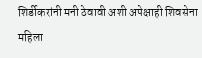शिर्डीकरांनी मनी ठेवावी अशी अपेक्षाही शिवसेना महिला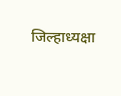जिल्हाध्यक्षा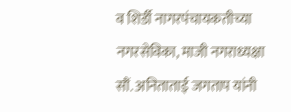व शिर्डी नागरपंचायकतीच्या नगरसेविका, माजी नगराध्यक्षा सौं. अनिताताई जगताप यांनी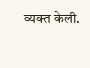व्यक्त केली.